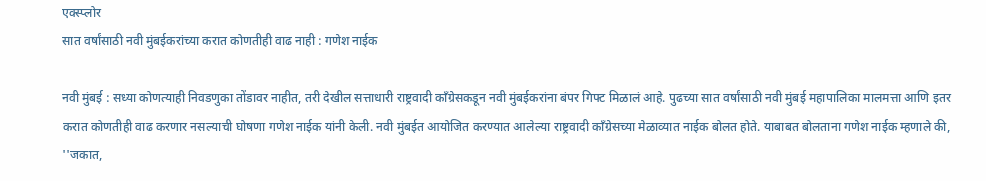एक्स्प्लोर
सात वर्षांसाठी नवी मुंबईकरांच्या करात कोणतीही वाढ नाही : गणेश नाईक

नवी मुंबई : सध्या कोणत्याही निवडणुका तोंडावर नाहीत, तरी देखील सत्ताधारी राष्ट्रवादी काँग्रेसकडून नवी मुंबईकरांना बंपर गिफ्ट मिळालं आहे. पुढच्या सात वर्षांसाठी नवी मुंबई महापालिका मालमत्ता आणि इतर करात कोणतीही वाढ करणार नसल्याची घोषणा गणेश नाईक यांनी केली. नवी मुंबईत आयोजित करण्यात आलेल्या राष्ट्रवादी काँग्रेसच्या मेळाव्यात नाईक बोलत होते. याबाबत बोलताना गणेश नाईक म्हणाले की, ''जकात,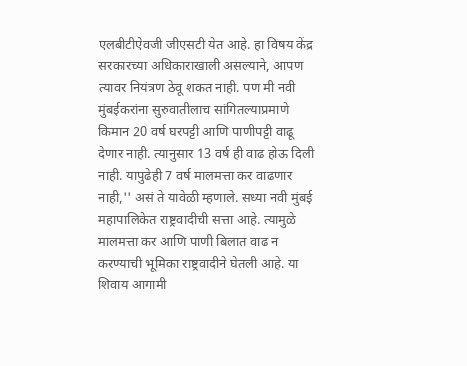एलबीटीऐवजी जीएसटी येत आहे. हा विषय केंद्र सरकारच्या अधिकाराखाली असल्याने, आपण त्यावर नियंत्रण ठेवू शकत नाही. पण मी नवी मुंबईकरांना सुरुवातीलाच सांगितल्याप्रमाणे किमान 20 वर्ष घरपट्टी आणि पाणीपट्टी वाढू देणार नाही. त्यानुसार 13 वर्ष ही वाढ होऊ दिली नाही. यापुढेही 7 वर्ष मालमत्ता कर वाढणार नाही,'' असं ते यावेळी म्हणाले. सध्या नवी मुंबई महापालिकेत राष्ट्रवादीची सत्ता आहे. त्यामुळे मालमत्ता कर आणि पाणी बिलात वाढ न करण्याची भूमिका राष्ट्रवादीने घेतली आहे. या शिवाय आगामी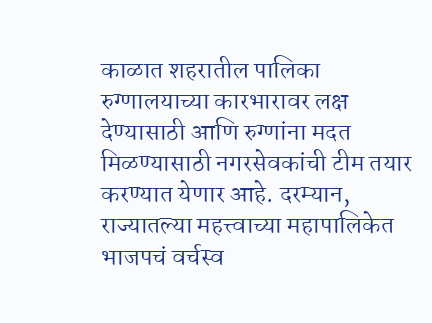काळात शहरातील पालिका रुग्णालयाच्या कारभारावर लक्ष देण्यासाठी आणि रुग्णांना मदत मिळण्यासाठी नगरसेवकांची टीम तयार करण्यात येणार आहे. दरम्यान, राज्यातल्या महत्त्वाच्या महापालिकेत भाजपचं वर्चस्व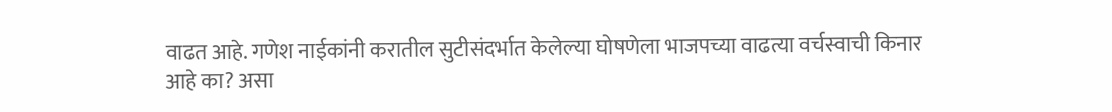वाढत आहे. गणेश नाईकांनी करातील सुटीसंदर्भात केलेल्या घोषणेला भाजपच्या वाढत्या वर्चस्वाची किनार आहे का? असा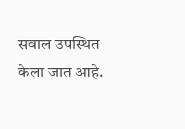सवाल उपस्थित केला जात आहे.